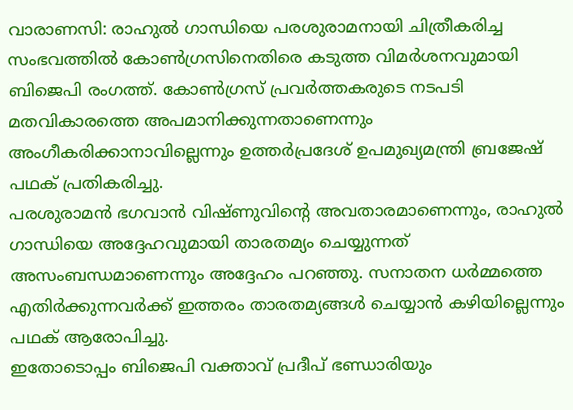വാരാണസി: രാഹുൽ ഗാന്ധിയെ പരശുരാമനായി ചിത്രീകരിച്ച സംഭവത്തിൽ കോൺഗ്രസിനെതിരെ കടുത്ത വിമർശനവുമായി ബിജെപി രംഗത്ത്. കോൺഗ്രസ് പ്രവർത്തകരുടെ നടപടി മതവികാരത്തെ അപമാനിക്കുന്നതാണെന്നും അംഗീകരിക്കാനാവില്ലെന്നും ഉത്തർപ്രദേശ് ഉപമുഖ്യമന്ത്രി ബ്രജേഷ് പഥക് പ്രതികരിച്ചു.
പരശുരാമൻ ഭഗവാൻ വിഷ്ണുവിന്റെ അവതാരമാണെന്നും, രാഹുൽ ഗാന്ധിയെ അദ്ദേഹവുമായി താരതമ്യം ചെയ്യുന്നത് അസംബന്ധമാണെന്നും അദ്ദേഹം പറഞ്ഞു. സനാതന ധർമ്മത്തെ എതിർക്കുന്നവർക്ക് ഇത്തരം താരതമ്യങ്ങൾ ചെയ്യാൻ കഴിയില്ലെന്നും പഥക് ആരോപിച്ചു.
ഇതോടൊപ്പം ബിജെപി വക്താവ് പ്രദീപ് ഭണ്ഡാരിയും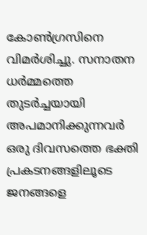കോൺഗ്രസിനെ വിമർശിച്ചു. സനാതന ധർമ്മത്തെ തുടർച്ചയായി അപമാനിക്കുന്നവർ ഒരു ദിവസത്തെ ഭക്തി പ്രകടനങ്ങളിലൂടെ ജനങ്ങളെ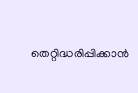തെറ്റിദ്ധരിപ്പിക്കാൻ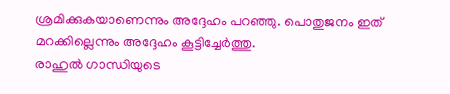ശ്രമിക്കുകയാണെന്നും അദ്ദേഹം പറഞ്ഞു. പൊതുജനം ഇത് മറക്കില്ലെന്നും അദ്ദേഹം കൂട്ടിച്ചേർത്തു.
രാഹുൽ ഗാന്ധിയുടെ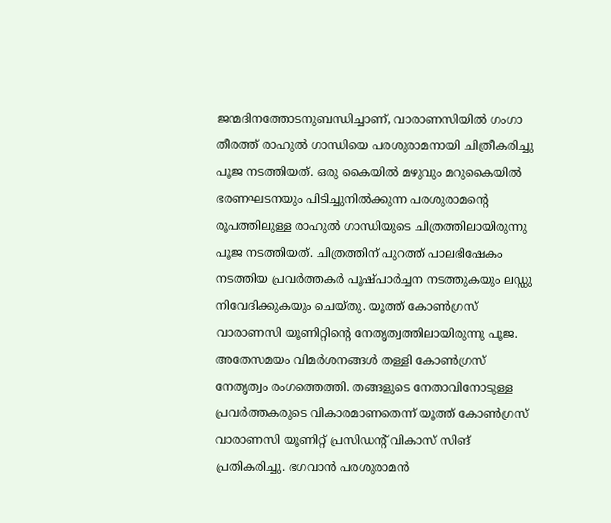ജന്മദിനത്തോടനുബന്ധിച്ചാണ്, വാരാണസിയിൽ ഗംഗാ തീരത്ത് രാഹുൽ ഗാന്ധിയെ പരശുരാമനായി ചിത്രീകരിച്ചു പൂജ നടത്തിയത്. ഒരു കൈയിൽ മഴുവും മറുകൈയിൽ ഭരണഘടനയും പിടിച്ചുനിൽക്കുന്ന പരശുരാമൻ്റെ രൂപത്തിലുള്ള രാഹുൽ ഗാന്ധിയുടെ ചിത്രത്തിലായിരുന്നു പൂജ നടത്തിയത്. ചിത്രത്തിന് പുറത്ത് പാലഭിഷേകം നടത്തിയ പ്രവർത്തകർ പൂഷ്പാർച്ചന നടത്തുകയും ലഡ്ഡു നിവേദിക്കുകയും ചെയ്തു. യൂത്ത് കോൺഗ്രസ് വാരാണസി യൂണിറ്റിൻ്റെ നേതൃത്വത്തിലായിരുന്നു പൂജ.
അതേസമയം വിമർശനങ്ങൾ തള്ളി കോൺഗ്രസ് നേതൃത്വം രംഗത്തെത്തി. തങ്ങളുടെ നേതാവിനോടുള്ള പ്രവർത്തകരുടെ വികാരമാണതെന്ന് യൂത്ത് കോൺഗ്രസ് വാരാണസി യൂണിറ്റ് പ്രസിഡൻ്റ് വികാസ് സിങ് പ്രതികരിച്ചു. ഭഗവാൻ പരശുരാമൻ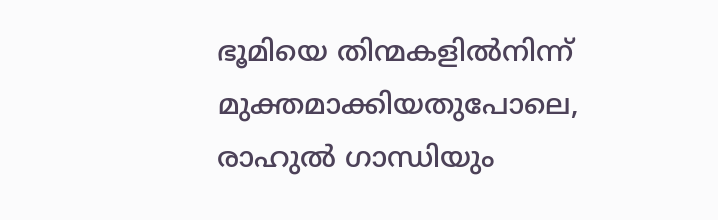ഭൂമിയെ തിന്മകളിൽനിന്ന് മുക്തമാക്കിയതുപോലെ, രാഹുൽ ഗാന്ധിയും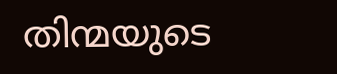തിന്മയുടെ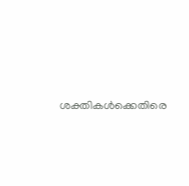ശക്തികൾക്കെതിരെ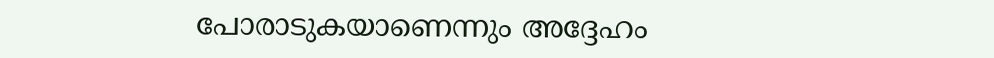പോരാടുകയാണെന്നും അദ്ദേഹം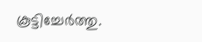കൂട്ടിച്ചേർത്തു.